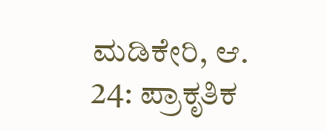ಮಡಿಕೇರಿ, ಆ. 24: ಪ್ರಾಕೃತಿಕ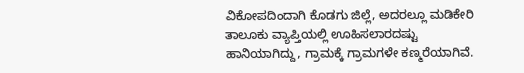ವಿಕೋಪದಿಂದಾಗಿ ಕೊಡಗು ಜಿಲ್ಲೆ, ಅದರಲ್ಲೂ ಮಡಿಕೇರಿ ತಾಲೂಕು ವ್ಯಾಪ್ತಿಯಲ್ಲಿ ಊಹಿಸಲಾರದಷ್ಟು ಹಾನಿಯಾಗಿದ್ದು, ಗ್ರಾಮಕ್ಕೆ ಗ್ರಾಮಗಳೇ ಕಣ್ಮರೆಯಾಗಿವೆ.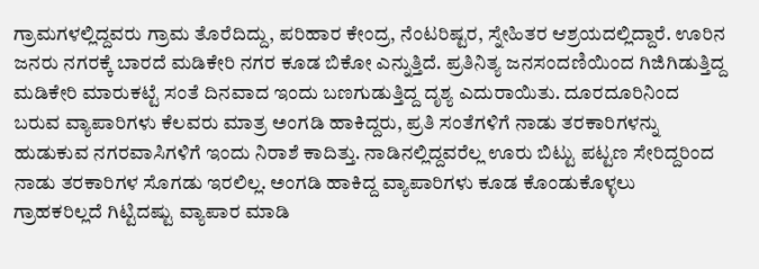ಗ್ರಾಮಗಳಲ್ಲಿದ್ದವರು ಗ್ರಾಮ ತೊರೆದಿದ್ದು, ಪರಿಹಾರ ಕೇಂದ್ರ, ನೆಂಟರಿಷ್ಟರ, ಸ್ನೇಹಿತರ ಆಶ್ರಯದಲ್ಲಿದ್ದಾರೆ. ಊರಿನ ಜನರು ನಗರಕ್ಕೆ ಬಾರದೆ ಮಡಿಕೇರಿ ನಗರ ಕೂಡ ಬಿಕೋ ಎನ್ನುತ್ತಿದೆ. ಪ್ರತಿನಿತ್ಯ ಜನಸಂದಣಿಯಿಂದ ಗಿಜಿಗಿಡುತ್ತಿದ್ದ ಮಡಿಕೇರಿ ಮಾರುಕಟ್ಟೆ ಸಂತೆ ದಿನವಾದ ಇಂದು ಬಣಗುಡುತ್ತಿದ್ದ ದೃಶ್ಯ ಎದುರಾಯಿತು. ದೂರದೂರಿನಿಂದ ಬರುವ ವ್ಯಾಪಾರಿಗಳು ಕೆಲವರು ಮಾತ್ರ ಅಂಗಡಿ ಹಾಕಿದ್ದರು, ಪ್ರತಿ ಸಂತೆಗಳಿಗೆ ನಾಡು ತರಕಾರಿಗಳನ್ನು ಹುಡುಕುವ ನಗರವಾಸಿಗಳಿಗೆ ಇಂದು ನಿರಾಶೆ ಕಾದಿತ್ತು. ನಾಡಿನಲ್ಲಿದ್ದವರೆಲ್ಲ ಊರು ಬಿಟ್ಟು ಪಟ್ಟಣ ಸೇರಿದ್ದರಿಂದ ನಾಡು ತರಕಾರಿಗಳ ಸೊಗಡು ಇರಲಿಲ್ಲ. ಅಂಗಡಿ ಹಾಕಿದ್ದ ವ್ಯಾಪಾರಿಗಳು ಕೂಡ ಕೊಂಡುಕೊಳ್ಳಲು ಗ್ರಾಹಕರಿಲ್ಲದೆ ಗಿಟ್ಟಿದಷ್ಟು ವ್ಯಾಪಾರ ಮಾಡಿ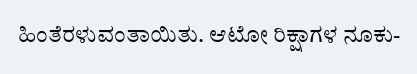ಹಿಂತೆರಳುವಂತಾಯಿತು. ಆಟೋ ರಿಕ್ಷಾಗಳ ನೂಕು-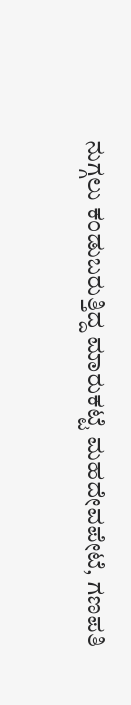ನುಗ್ಗಲು ಕಂಡುಬರುತ್ತಿದ್ದ ಮಾರುಕಟ್ಟೆ ಮಹದೇವಪೇಟೆ, ಗಣಪತಿ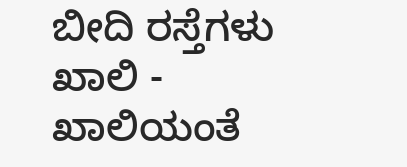ಬೀದಿ ರಸ್ತೆಗಳು ಖಾಲಿ - ಖಾಲಿಯಂತೆ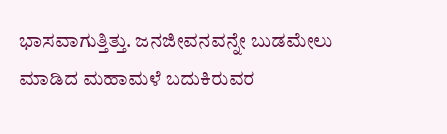ಭಾಸವಾಗುತ್ತಿತ್ತು. ಜನಜೀವನವನ್ನೇ ಬುಡಮೇಲು ಮಾಡಿದ ಮಹಾಮಳೆ ಬದುಕಿರುವರ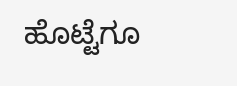ಹೊಟ್ಟೆಗೂ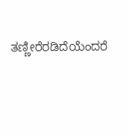ತಣ್ಣೀರೆರಡಿದೆಯೆಂದರೆ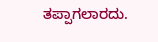ತಪ್ಪಾಗಲಾರದು.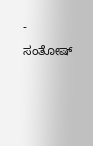- ಸಂತೋಷ್